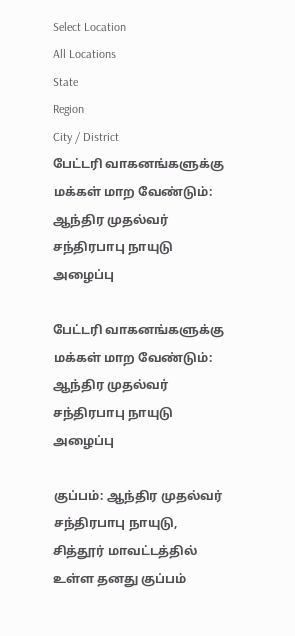Select Location
All Locations
State
Region
City / District
பேட்டரி வாகனங்களுக்கு மக்கள் மாற வேண்டும்: ஆந்திர முதல்வர் சந்திரபாபு நாயுடு அழைப்பு

பேட்டரி வாகனங்களுக்கு மக்கள் மாற வேண்டும்: ஆந்திர முதல்வர் சந்திரபாபு நாயுடு அழைப்பு

குப்பம்: ஆந்திர முதல்வர் சந்திரபாபு நாயுடு, சித்தூர் மாவட்டத்தில் உள்ள தனது குப்பம்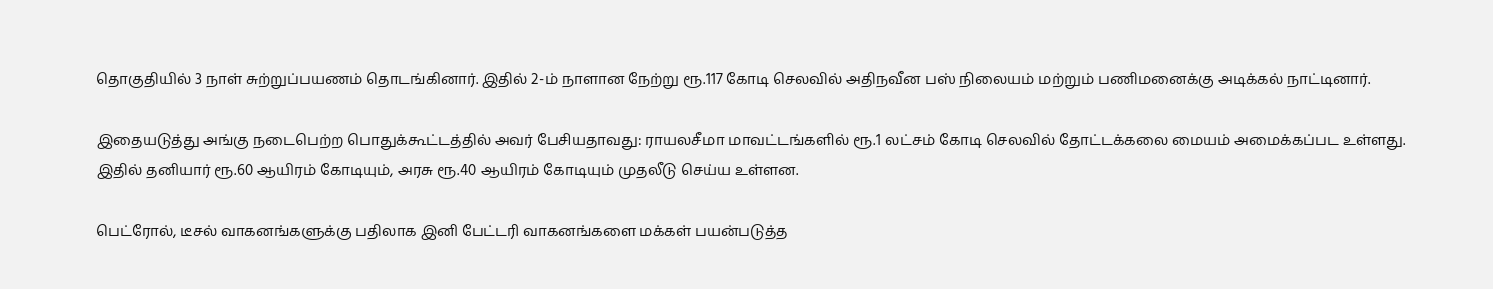தொகுதியில் 3 நாள் சுற்றுப்பயணம் தொடங்கினார். இதில் 2-ம் நாளான நேற்று ரூ.117 கோடி செலவில் அதிநவீன பஸ் நிலையம் மற்றும் பணிமனைக்கு அடிக்கல் நாட்டினார்.

இதையடுத்து அங்கு நடைபெற்ற பொதுக்கூட்டத்தில் அவர் பேசியதாவது: ராயலசீமா மாவட்டங்களில் ரூ.1 லட்சம் கோடி செலவில் தோட்டக்கலை மையம் அமைக்கப்பட உள்ளது. இதில் தனியார் ரூ.60 ஆயிரம் கோடியும், அரசு ரூ.40 ஆயிரம் கோடியும் முதலீடு செய்ய உள்ளன.

பெட்ரோல், டீசல் வாகனங்களுக்கு பதிலாக இனி பேட்டரி வாகனங்களை மக்கள் பயன்படுத்த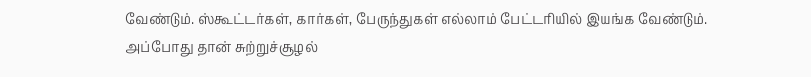வேண்டும். ஸ்கூட்டர்கள், கார்கள், பேருந்துகள் எல்லாம் பேட்டரியில் இயங்க வேண்டும். அப்போது தான் சுற்றுச்சூழல்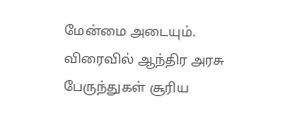மேன்மை அடையும். விரைவில் ஆந்திர அரசு பேருந்துகள் சூரிய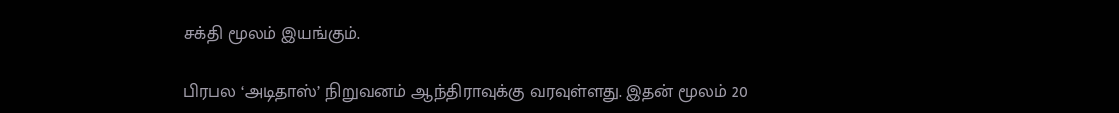சக்தி மூலம் இயங்கும்.

பிரபல ‘அடிதாஸ்’ நிறுவனம் ஆந்திராவுக்கு வரவுள்ளது. இதன் மூலம் 20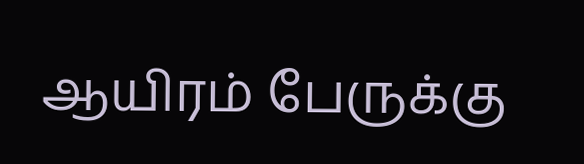ஆயிரம் பேருக்கு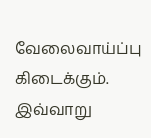வேலைவாய்ப்பு கிடைக்கும். இவ்வாறு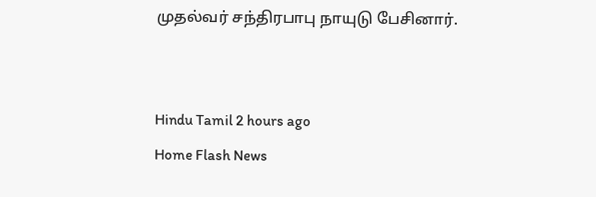முதல்வர் சந்திரபாபு நாயுடு பேசினார்.


Hindu Tamil 2 hours ago
Home Flash News